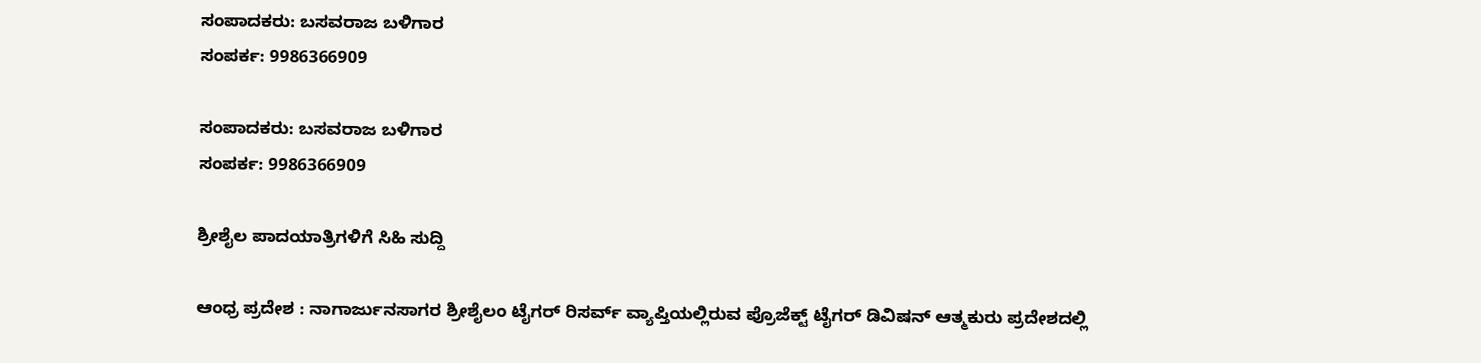ಸಂಪಾದಕರು: ಬಸವರಾಜ ಬಳಿಗಾರ
ಸಂಪರ್ಕ: 9986366909

ಸಂಪಾದಕರು: ಬಸವರಾಜ ಬಳಿಗಾರ
ಸಂಪರ್ಕ: 9986366909

ಶ್ರೀಶೈಲ ಪಾದಯಾತ್ರಿಗಳಿಗೆ ಸಿಹಿ ಸುದ್ದಿ

ಆಂಧ್ರ ಪ್ರದೇಶ : ನಾಗಾರ್ಜುನಸಾಗರ ಶ್ರೀಶೈಲಂ ಟೈಗರ್ ರಿಸರ್ವ್ ವ್ಯಾಪ್ತಿಯಲ್ಲಿರುವ ಪ್ರೊಜೆಕ್ಟ್ ಟೈಗರ್ ಡಿವಿಷನ್ ಆತ್ಮಕುರು ಪ್ರದೇಶದಲ್ಲಿ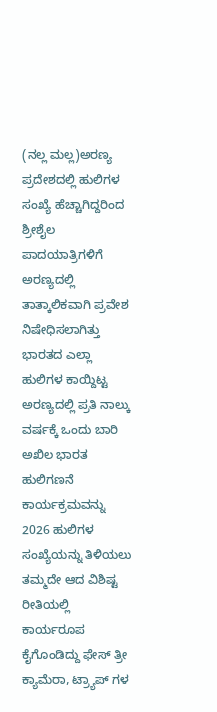(ನಲ್ಲ ಮಲ್ಲ)ಅರಣ್ಯ ಪ್ರದೇಶದಲ್ಲಿ ಹುಲಿಗಳ ಸಂಖ್ಯೆ ಹೆಚ್ಚಾಗಿದ್ದರಿಂದ ಶ್ರೀಶೈಲ ಪಾದಯಾತ್ರಿಗಳಿಗೆ ಅರಣ್ಯದಲ್ಲಿ ತಾತ್ಕಾಲಿಕವಾಗಿ ಪ್ರವೇಶ ನಿಷೇಧಿಸಲಾಗಿತ್ತು ಭಾರತದ ಎಲ್ಲಾ ಹುಲಿಗಳ ಕಾಯ್ದಿಟ್ಟ ಅರಣ್ಯದಲ್ಲಿ ಪ್ರತಿ ನಾಲ್ಕು ವರ್ಷಕ್ಕೆ ಒಂದು ಬಾರಿ ಅಖಿಲ ಭಾರತ ಹುಲಿಗಣನೆ ಕಾರ್ಯಕ್ರಮವನ್ನು 2026 ಹುಲಿಗಳ ಸಂಖ್ಯೆಯನ್ನು ತಿಳಿಯಲು ತಮ್ಮದೇ ಆದ ವಿಶಿಷ್ಟ ರೀತಿಯಲ್ಲಿ ಕಾರ್ಯರೂಪ ಕೈಗೊಂಡಿದ್ದು ಫೇಸ್ ತ್ರೀ ಕ್ಯಾಮೆರಾ, ಟ್ರ್ಯಾಪ್ ಗಳ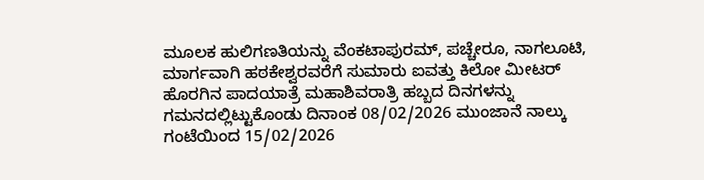ಮೂಲಕ ಹುಲಿಗಣತಿಯನ್ನು ವೆಂಕಟಾಪುರಮ್, ಪಚ್ಚೇರೂ, ನಾಗಲೂಟಿ, ಮಾರ್ಗವಾಗಿ ಹಠಕೇಶ್ವರವರೆಗೆ ಸುಮಾರು ಐವತ್ತು ಕಿಲೋ ಮೀಟರ್ ಹೊರಗಿನ ಪಾದಯಾತ್ರೆ ಮಹಾಶಿವರಾತ್ರಿ ಹಬ್ಬದ ದಿನಗಳನ್ನು ಗಮನದಲ್ಲಿಟ್ಟುಕೊಂಡು ದಿನಾಂಕ 08/02/2026 ಮುಂಜಾನೆ ನಾಲ್ಕು ಗಂಟೆಯಿಂದ 15/02/2026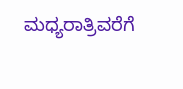ಮಧ್ಯರಾತ್ರಿವರೆಗೆ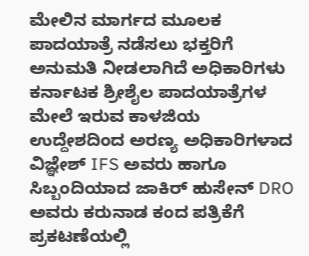ಮೇಲಿನ ಮಾರ್ಗದ ಮೂಲಕ ಪಾದಯಾತ್ರೆ ನಡೆಸಲು ಭಕ್ತರಿಗೆ ಅನುಮತಿ ನೀಡಲಾಗಿದೆ ಅಧಿಕಾರಿಗಳು ಕರ್ನಾಟಕ ಶ್ರೀಶೈಲ ಪಾದಯಾತ್ರೆಗಳ ಮೇಲೆ ಇರುವ ಕಾಳಜಿಯ ಉದ್ದೇಶದಿಂದ ಅರಣ್ಯ ಅಧಿಕಾರಿಗಳಾದ ವಿಜ್ಞೇಶ್ IFS ಅವರು ಹಾಗೂ ಸಿಬ್ಬಂದಿಯಾದ ಜಾಕಿರ್ ಹುಸೇನ್ DRO ಅವರು ಕರುನಾಡ ಕಂದ ಪತ್ರಿಕೆಗೆ ಪ್ರಕಟಣೆಯಲ್ಲಿ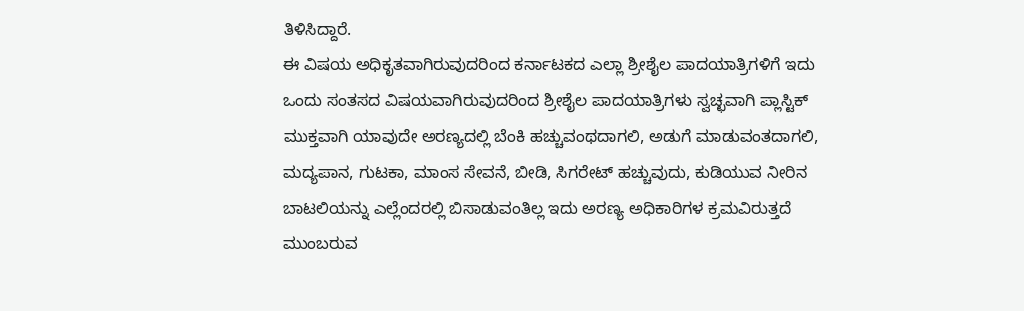ತಿಳಿಸಿದ್ದಾರೆ.
ಈ ವಿಷಯ ಅಧಿಕೃತವಾಗಿರುವುದರಿಂದ ಕರ್ನಾಟಕದ ಎಲ್ಲಾ ಶ್ರೀಶೈಲ ಪಾದಯಾತ್ರಿಗಳಿಗೆ ಇದು ಒಂದು ಸಂತಸದ ವಿಷಯವಾಗಿರುವುದರಿಂದ ಶ್ರೀಶೈಲ ಪಾದಯಾತ್ರಿಗಳು ಸ್ವಚ್ಛವಾಗಿ ಪ್ಲಾಸ್ಟಿಕ್ ಮುಕ್ತವಾಗಿ ಯಾವುದೇ ಅರಣ್ಯದಲ್ಲಿ ಬೆಂಕಿ ಹಚ್ಚುವಂಥದಾಗಲಿ, ಅಡುಗೆ ಮಾಡುವಂತದಾಗಲಿ, ಮದ್ಯಪಾನ, ಗುಟಕಾ, ಮಾಂಸ ಸೇವನೆ, ಬೀಡಿ, ಸಿಗರೇಟ್ ಹಚ್ಚುವುದು, ಕುಡಿಯುವ ನೀರಿನ ಬಾಟಲಿಯನ್ನು ಎಲ್ಲೆಂದರಲ್ಲಿ ಬಿಸಾಡುವಂತಿಲ್ಲ ಇದು ಅರಣ್ಯ ಅಧಿಕಾರಿಗಳ ಕ್ರಮವಿರುತ್ತದೆ ಮುಂಬರುವ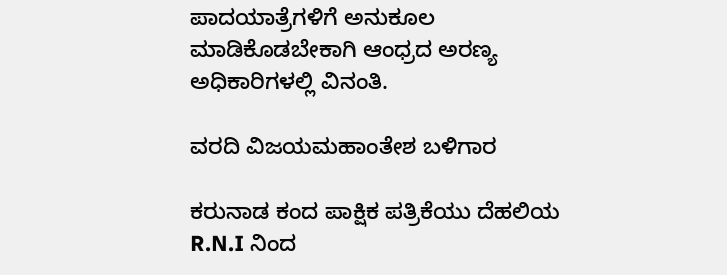ಪಾದಯಾತ್ರೆಗಳಿಗೆ ಅನುಕೂಲ ಮಾಡಿಕೊಡಬೇಕಾಗಿ ಆಂಧ್ರದ ಅರಣ್ಯ ಅಧಿಕಾರಿಗಳಲ್ಲಿ ವಿನಂತಿ.

ವರದಿ ವಿಜಯಮಹಾಂತೇಶ ಬಳಿಗಾರ

ಕರುನಾಡ ಕಂದ ಪಾಕ್ಷಿಕ ಪತ್ರಿಕೆಯು ದೆಹಲಿಯ R.N.I ನಿಂದ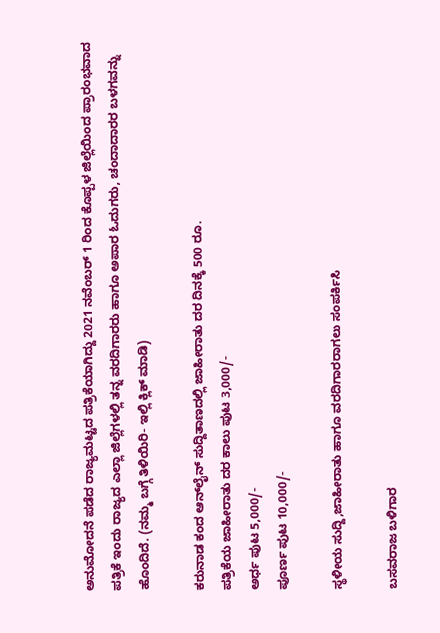ಅನುಮೋದನೆ ಪಡೆದ ರಾಜ್ಯಮಟ್ಟದ ಪತ್ರಿಕೆಯಾಗಿದ್ದು 2021 ನವೆಂಬರ್ 1 ರಿಂದ ಕೊಪ್ಪಳ ಜಿಲ್ಲೆಯಿಂದ ಪ್ರಾರಂಭವಾದ ಪತ್ರಿಕೆ ಇಂದು ರಾಜ್ಯದ ಎಲ್ಲಾ ಜಿಲ್ಲೆಗಳಲ್ಲಿ ತನ್ನ ವರದಿಗಾರರು ಹಾಗೂ ಅಪಾರ ಓದುಗರು, ಚಂದಾದಾರರ ಬಳಗವನ್ನು ಹೊಂದಿದೆ. (ನಮ್ಮ ಬಗ್ಗೆ ತಿಳಿಯಿರಿ- ಇಲ್ಲಿ ಕ್ಲಿಕ್‌ ಮಾಡಿ)

ಕರುನಾಡ ಕಂದ ಆನ್‌ಲೈನ್‌ ಸುದ್ದಿತಾಣದಲ್ಲಿ ಜಾಹೀರಾತು ದರ ದಿನಕ್ಕೆ 500 ರೂ.
ಪತ್ರಿಕೆಯ ಜಾಹೀರಾತು ದರ ಕಾಲು ಪುಟ 3,000/-
ಅರ್ಧ ಪುಟ 5,000/-
ಪೂರ್ಣ ಪುಟ 10,000/-

ಸ್ಥಳೀಯ ಸುದ್ದಿ,ಜಾಹೀರಾತು ಹಾಗೂ ವರದಿಗಾರರಾಗಲು ಸಂಪರ್ಕಿಸಿ

ಬಸವರಾಜ ಬಳಿಗಾರ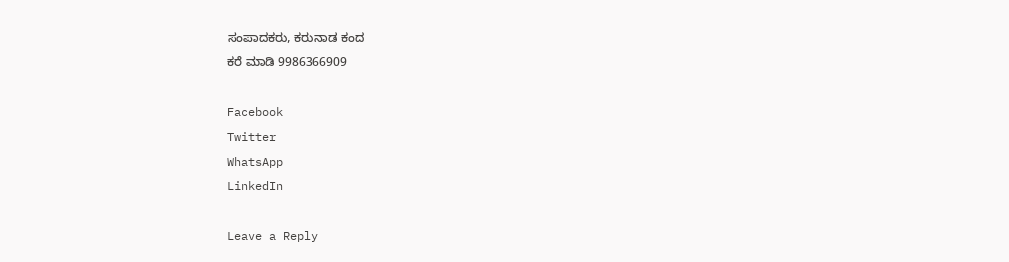ಸಂಪಾದಕರು, ಕರುನಾಡ ಕಂದ
ಕರೆ ಮಾಡಿ 9986366909

Facebook
Twitter
WhatsApp
LinkedIn

Leave a Reply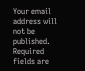Your email address will not be published. Required fields are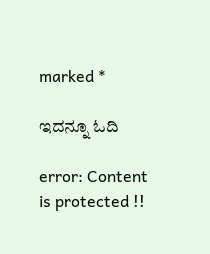marked *

ಇದನ್ನೂ ಓದಿ

error: Content is protected !!